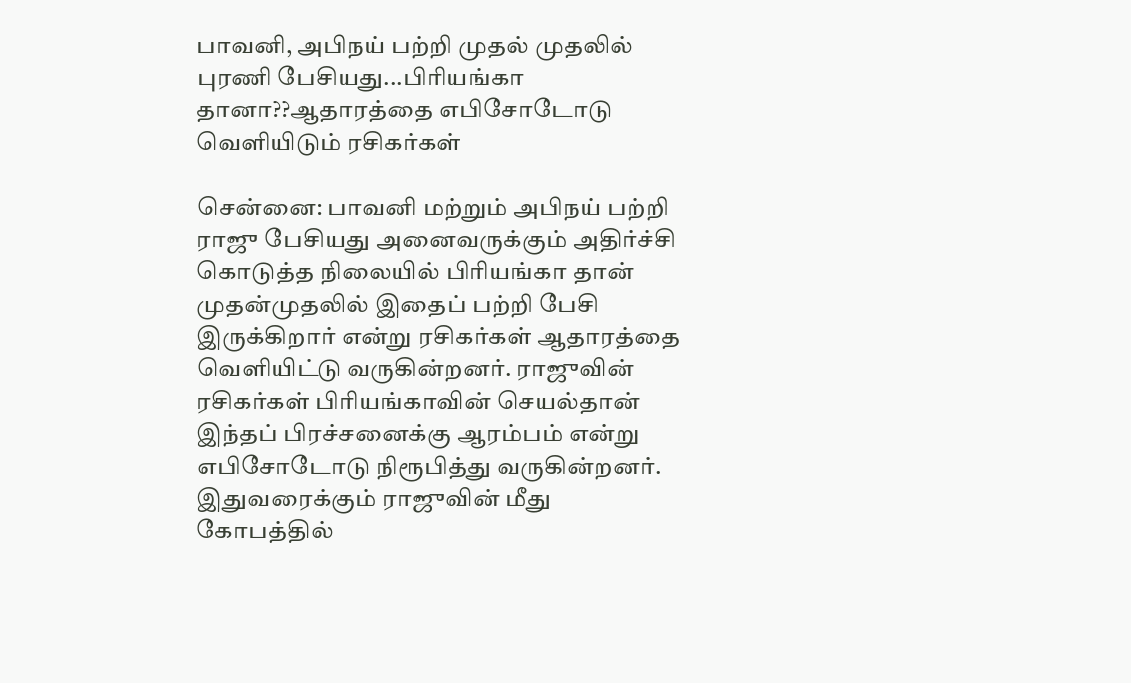பாவனி, அபிநய் பற்றி முதல் முதலில் புரணி பேசியது...பிரியங்கா தானா??ஆதாரத்தை எபிசோடோடு வெளியிடும் ரசிகர்கள்

சென்னை: பாவனி மற்றும் அபிநய் பற்றி ராஜு பேசியது அனைவருக்கும் அதிர்ச்சி கொடுத்த நிலையில் பிரியங்கா தான் முதன்முதலில் இதைப் பற்றி பேசி இருக்கிறார் என்று ரசிகர்கள் ஆதாரத்தை வெளியிட்டு வருகின்றனர். ராஜுவின் ரசிகர்கள் பிரியங்காவின் செயல்தான் இந்தப் பிரச்சனைக்கு ஆரம்பம் என்று எபிசோடோடு நிரூபித்து வருகின்றனர். இதுவரைக்கும் ராஜுவின் மீது கோபத்தில்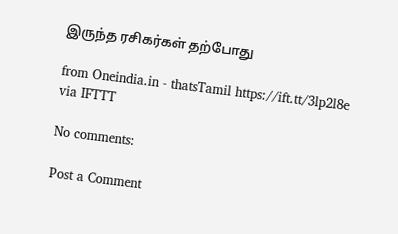இருந்த ரசிகர்கள் தற்போது

from Oneindia.in - thatsTamil https://ift.tt/3lp2l8e
via IFTTT

No comments:

Post a Comment